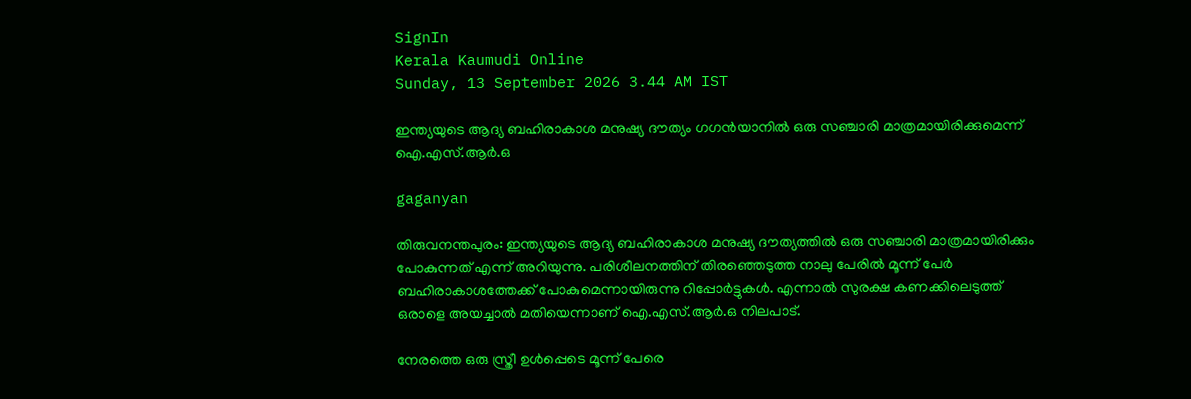SignIn
Kerala Kaumudi Online
Sunday, 13 September 2026 3.44 AM IST

ഇന്ത്യയുടെ ആദ്യ ബഹിരാകാശ മനുഷ്യ ദൗത്യം ഗഗൻയാനിൽ ഒരു സഞ്ചാരി മാത്രമായിരിക്കുമെന്ന് ഐ.എസ്.ആർ.ഒ

gaganyan

തിരുവനന്തപുരം: ഇന്ത്യയുടെ ആദ്യ ബഹിരാകാശ മനുഷ്യ ദൗത്യത്തിൽ ഒരു സഞ്ചാരി മാത്രമായിരിക്കും പോകുന്നത് എന്ന് അറിയുന്നു. പരിശീലനത്തിന് തിരഞ്ഞെടുത്ത നാലു പേരിൽ മൂന്ന് പേർ ബഹിരാകാശത്തേക്ക് പോകുമെന്നായിരുന്നു റിപ്പോർട്ടുകൾ. എന്നാൽ സുരക്ഷ കണക്കിലെടുത്ത് ഒരാളെ അയച്ചാൽ മതിയെന്നാണ് ഐ.എസ്.ആർ.ഒ നിലപാട്.

നേരത്തെ ഒരു സ്ത്രീ ഉൾപ്പെടെ മൂന്ന് പേരെ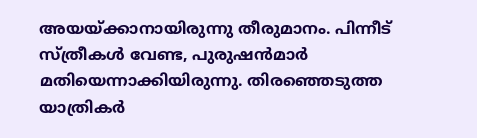അയയ്ക്കാനായിരുന്നു തീരുമാനം. പിന്നീട് സ്ത്രീകൾ വേണ്ട, പുരുഷൻമാർ മതിയെന്നാക്കിയിരുന്നു. തിരഞ്ഞെടുത്ത യാത്രികർ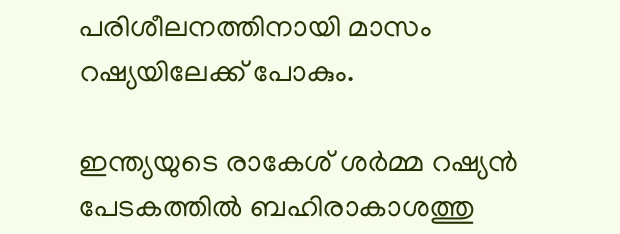പരിശീലനത്തിനായി മാസം റഷ്യയിലേക്ക് പോകും.

ഇന്ത്യയുടെ രാകേശ് ശർമ്മ റഷ്യൻ പേടകത്തിൽ ബഹിരാകാശത്തു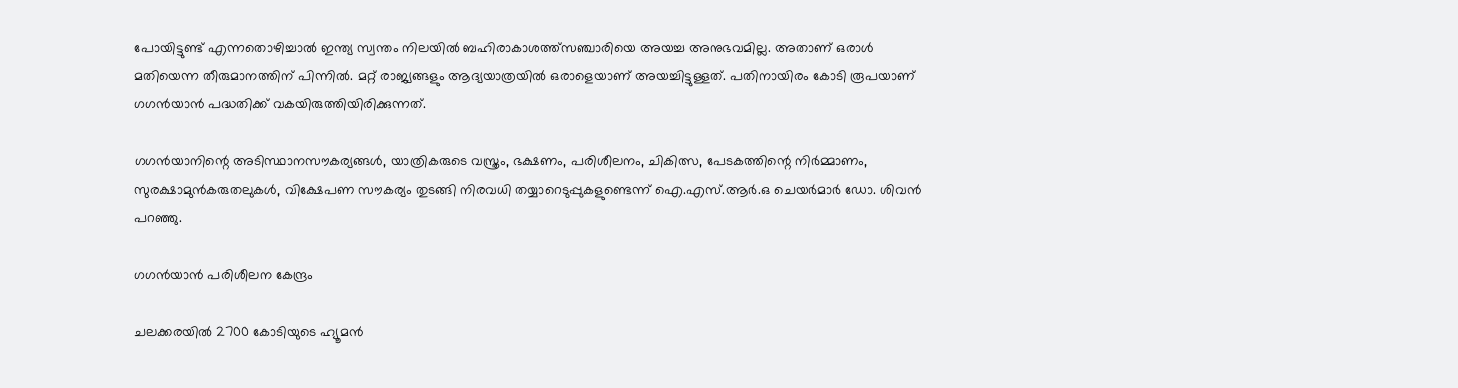പോയിട്ടുണ്ട് എന്നതൊഴിച്ചാൽ ഇന്ത്യ സ്വന്തം നിലയിൽ ബഹിരാകാശത്ത്സഞ്ചാരിയെ അയച്ച അനുഭവമില്ല. അതാണ് ഒരാൾ മതിയെന്ന തീരുമാനത്തിന് പിന്നിൽ. മറ്റ് രാജ്യങ്ങളും ആദ്യയാത്രയിൽ ഒരാളെയാണ് അയച്ചിട്ടുള്ളത്. പതിനായിരം കോടി രൂപയാണ് ഗഗൻയാൻ പദ്ധതിക്ക് വകയിരുത്തിയിരിക്കുന്നത്.

ഗഗൻയാനിന്റെ അടിസ്ഥാനസൗകര്യങ്ങൾ, യാത്രികരുടെ വസ്ത്രം, ഭക്ഷണം, പരിശീലനം, ചികിത്സ, പേടകത്തിന്റെ നിർമ്മാണം, സുരക്ഷാമുൻകരുതലുകൾ, വിക്ഷേപണ സൗകര്യം തുടങ്ങി നിരവധി തയ്യാറെടുപ്പുകളുണ്ടെന്ന് ഐ.എസ്.ആർ.ഒ ചെയർമാർ ഡോ. ശിവൻ പറഞ്ഞു.

ഗഗൻയാൻ പരിശീലന കേന്ദ്രം

ചലക്കരയിൽ 2700 കോടിയുടെ ഹ്യൂമൻ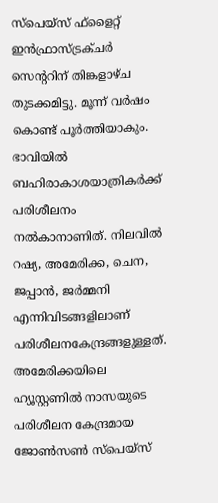സ്പെയ്സ് ഫ്ളൈറ്റ് ഇൻഫ്രാസ്ട്രക്ചർ സെന്ററിന് തിങ്കളാഴ്ച തുടക്കമിട്ടു. മൂന്ന് വർഷം കൊണ്ട് പൂർത്തിയാകും. ഭാവിയിൽ ബഹിരാകാശയാത്രികർക്ക് പരിശീലനം നൽകാനാണിത്. നിലവിൽ റഷ്യ, അമേരിക്ക, ചെന, ജപ്പാൻ, ജർമ്മനി എന്നിവിടങ്ങളിലാണ് പരിശീലനകേന്ദ്രങ്ങളുള്ളത്. അമേരിക്കയിലെ ഹ്യൂസ്റ്റണിൽ നാസയുടെ പരിശീലന കേന്ദ്രമായ ജോൺസൺ സ്പെയ്സ്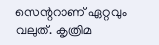സെന്ററാണ് ഏറ്റവും വലുത്. കൃത്രിമ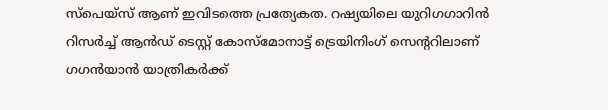സ്പെയ്സ് ആണ് ഇവിടത്തെ പ്രത്യേകത. റഷ്യയിലെ യുറിഗഗാറിൻ റിസർച്ച് ആൻഡ് ടെസ്റ്റ് കോസ്‌മോനാട്ട് ട്രെയിനിംഗ് സെന്ററിലാണ് ഗഗൻയാൻ യാത്രികർക്ക്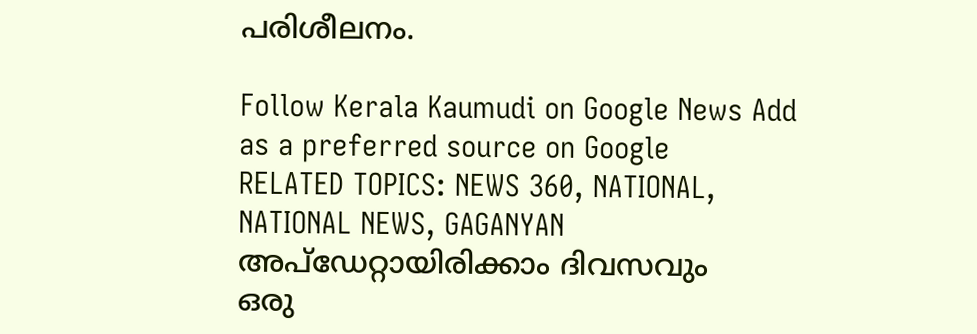പരിശീലനം.

Follow Kerala Kaumudi on Google News Add as a preferred source on Google
RELATED TOPICS: NEWS 360, NATIONAL, NATIONAL NEWS, GAGANYAN
അപ്ഡേറ്റായിരിക്കാം ദിവസവും
ഒരു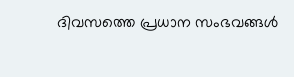ദിവസത്തെ പ്രധാന സംഭവങ്ങൾ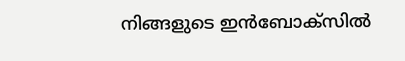നിങ്ങളുടെ ഇൻബോക്സിൽ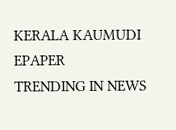KERALA KAUMUDI EPAPER
TRENDING IN NEWS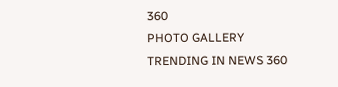360
PHOTO GALLERY
TRENDING IN NEWS 360